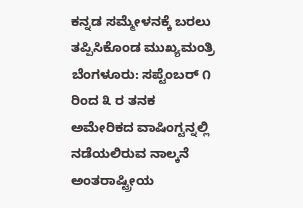ಕನ್ನಡ ಸಮ್ಮೇಳನಕ್ಕೆ ಬರಲು ತಪ್ಪಿಸಿಕೊಂಡ ಮುಖ್ಯಮಂತ್ರಿ
ಬೆಂಗಳೂರು: ಸಪ್ಟೆಂಬರ್ ೧ ರಿಂದ ೩ ರ ತನಕ
ಅಮೇರಿಕದ ವಾಷಿಂಗ್ಟನ್ನಲ್ಲಿ ನಡೆಯಲಿರುವ ನಾಲ್ಕನೆ ಅಂತರಾಷ್ಟ್ರೀಯ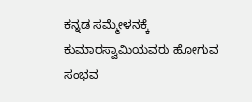ಕನ್ನಡ ಸಮ್ಮೇಳನಕ್ಕೆ ಕುಮಾರಸ್ವಾಮಿಯವರು ಹೋಗುವ ಸಂಭವ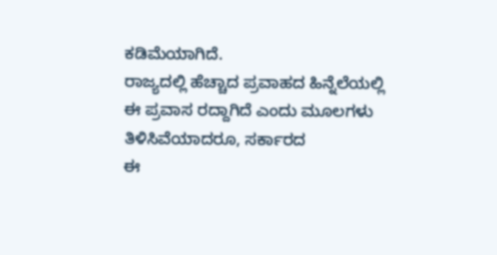ಕಡಿಮೆಯಾಗಿದೆ.
ರಾಜ್ಯದಲ್ಲಿ ಹೆಚ್ಚಾದ ಪ್ರವಾಹದ ಹಿನ್ನೆಲೆಯಲ್ಲಿ
ಈ ಪ್ರವಾಸ ರದ್ದಾಗಿದೆ ಎಂದು ಮೂಲಗಳು ತಿಳಿಸಿವೆಯಾದರೂ, ಸರ್ಕಾರದ
ಈ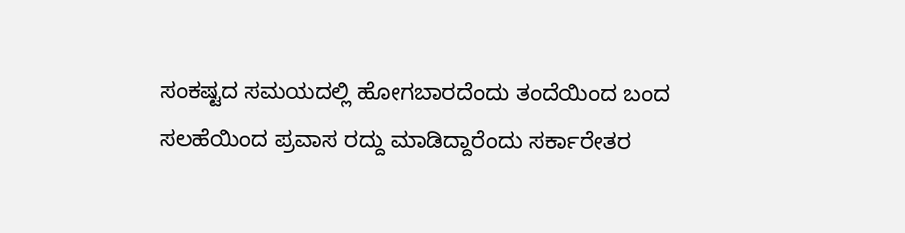ಸಂಕಷ್ಟದ ಸಮಯದಲ್ಲಿ ಹೋಗಬಾರದೆಂದು ತಂದೆಯಿಂದ ಬಂದ
ಸಲಹೆಯಿಂದ ಪ್ರವಾಸ ರದ್ದು ಮಾಡಿದ್ದಾರೆಂದು ಸರ್ಕಾರೇತರ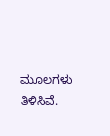ಮೂಲಗಳು ತಿಳಿಸಿವೆ.